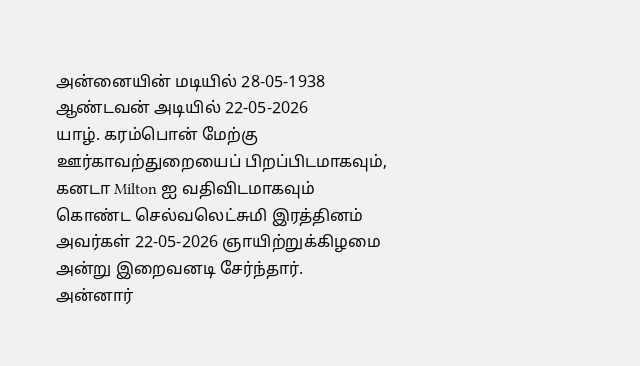அன்னையின் மடியில் 28-05-1938
ஆண்டவன் அடியில் 22-05-2026
யாழ். கரம்பொன் மேற்கு ஊர்காவற்துறையைப் பிறப்பிடமாகவும், கனடா Milton ஐ வதிவிடமாகவும் கொண்ட செல்வலெட்சுமி இரத்தினம் அவர்கள் 22-05-2026 ஞாயிற்றுக்கிழமை அன்று இறைவனடி சேர்ந்தார்.
அன்னார்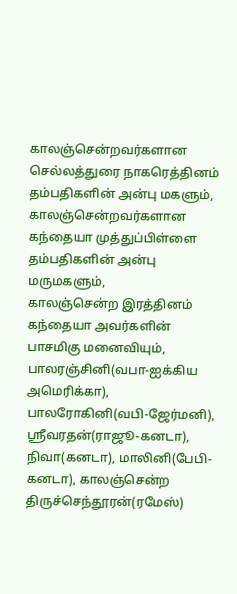காலஞ்சென்றவர்களான செல்லத்துரை நாகரெத்தினம் தம்பதிகளின் அன்பு மகளும்,
காலஞ்சென்றவர்களான கந்தையா முத்துப்பிள்ளை தம்பதிகளின் அன்பு மருமகளும்,
காலஞ்சென்ற இரத்தினம் கந்தையா அவர்களின் பாசமிகு மனைவியும்,
பாலரஞ்சினி(வபா-ஐக்கிய அமெரிக்கா), பாலரோகினி(வபி-ஜேர்மனி), ஸ்ரீவரதன்(ராஜூ-கனடா), நிவா(கனடா), மாலினி(பேபி-கனடா), காலஞ்சென்ற திருச்செந்தூரன்(ரமேஸ்)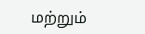மற்றும்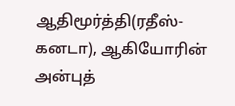ஆதிமூர்த்தி(ரதீஸ்-கனடா), ஆகியோரின் அன்புத்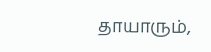தாயாரும்,